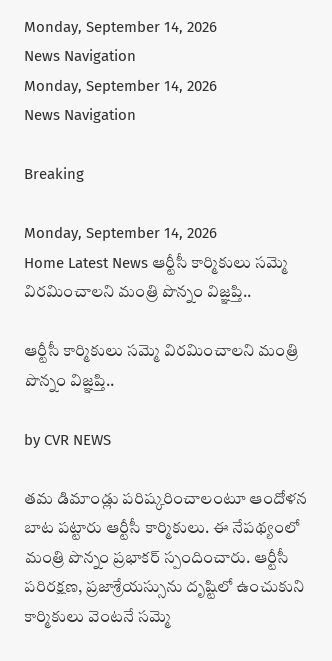Monday, September 14, 2026
News Navigation
Monday, September 14, 2026
News Navigation

Breaking

Monday, September 14, 2026
Home Latest News ఆర్టీసీ కార్మికులు సమ్మె విరమించాలని మంత్రి పొన్నం విజ్ఞప్తి..

ఆర్టీసీ కార్మికులు సమ్మె విరమించాలని మంత్రి పొన్నం విజ్ఞప్తి..

by CVR NEWS

తమ డిమాండ్లు పరిష్కరించాలంటూ ఆందోళన బాట పట్టారు ఆర్టీసీ కార్మికులు. ఈ నేపథ్యంలో మంత్రి పొన్నం ప్రభాకర్‌ స్పందించారు. ఆర్టీసీ పరిరక్షణ, ప్రజాశ్రేయస్సును దృష్టిలో ఉంచుకుని కార్మికులు వెంటనే సమ్మె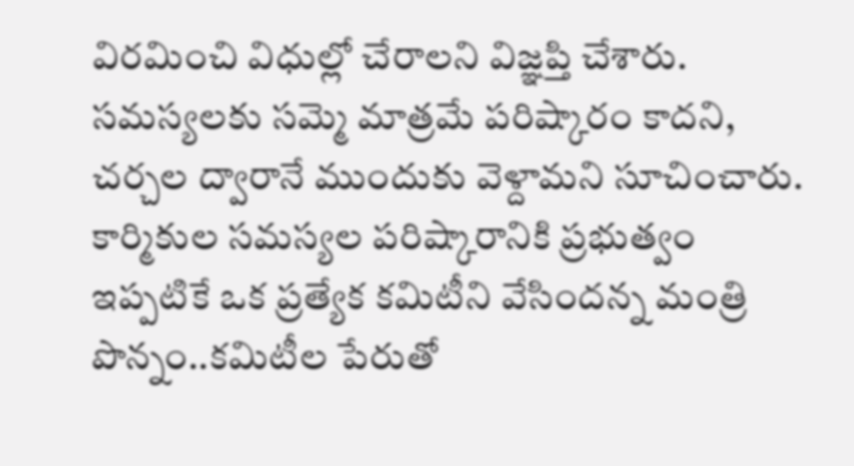విరమించి విధుల్లో చేరాలని విజ్ఞప్తి చేశారు. సమస్యలకు సమ్మె మాత్రమే పరిష్కారం కాదని, చర్చల ద్వారానే ముందుకు వెళ్దామని సూచించారు. కార్మికుల సమస్యల పరిష్కారానికి ప్రభుత్వం ఇప్పటికే ఒక ప్రత్యేక కమిటీని వేసిందన్న మంత్రి పొన్నం..కమిటీల పేరుతో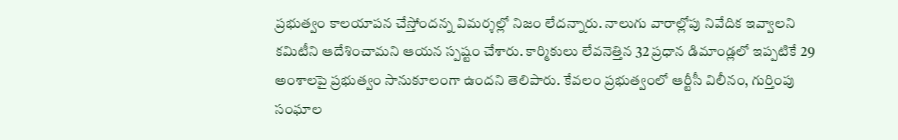ప్రభుత్వం కాలయాపన చేస్తోందన్న విమర్శల్లో నిజం లేదన్నారు. నాలుగు వారాల్లోపు నివేదిక ఇవ్వాలని కమిటీని ఆదేశించామని ఆయన స్పష్టం చేశారు. కార్మికులు లేవనెత్తిన 32 ప్రధాన డిమాండ్లలో ఇప్పటికే 29 అంశాలపై ప్రభుత్వం సానుకూలంగా ఉందని తెలిపారు. కేవలం ప్రభుత్వంలో ఆర్టీసీ విలీనం, గుర్తింపు సంఘాల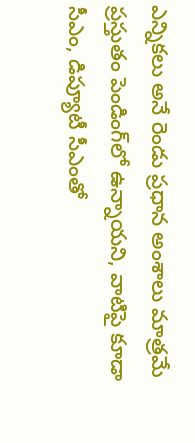ఎన్నికలు అనే రెండు ప్రధాన అంశాలు మాత్రమే ప్రస్తుతం పెండింగ్‌లో ఉన్నాయని, వాటిపై కూడా సీఎం, డిప్యూటీ సీఎంతో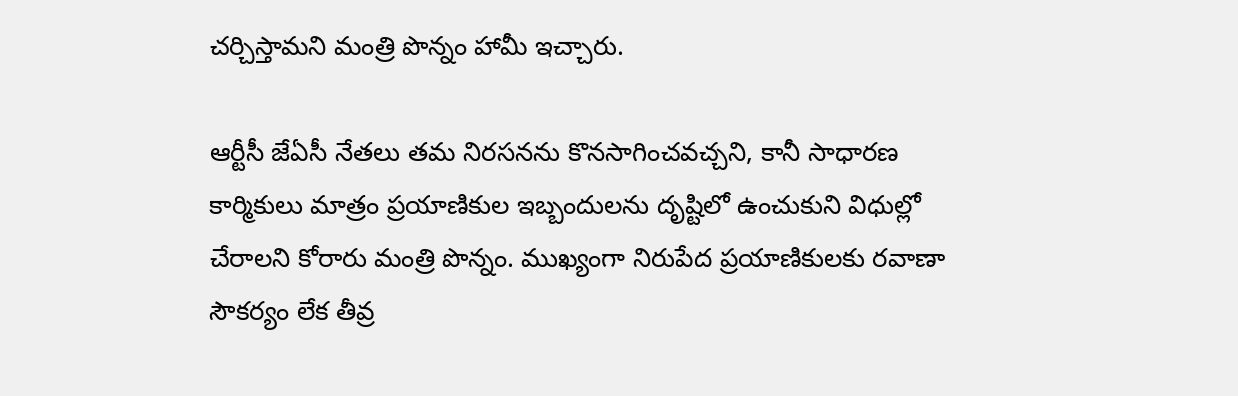చర్చిస్తామని మంత్రి పొన్నం హామీ ఇచ్చారు.

ఆర్టీసీ జేఏసీ నేతలు తమ నిరసనను కొనసాగించవచ్చని, కానీ సాధారణ కార్మికులు మాత్రం ప్రయాణికుల ఇబ్బందులను దృష్టిలో ఉంచుకుని విధుల్లో చేరాలని కోరారు మంత్రి పొన్నం. ముఖ్యంగా నిరుపేద ప్రయాణికులకు రవాణా సౌకర్యం లేక తీవ్ర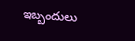ఇబ్బందులు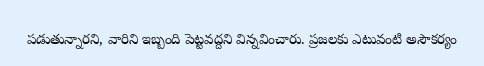పడుతున్నారని, వారిని ఇబ్బంది పెట్టవద్దని విన్నవించారు. ప్రజలకు ఎటువంటి అసౌకర్యం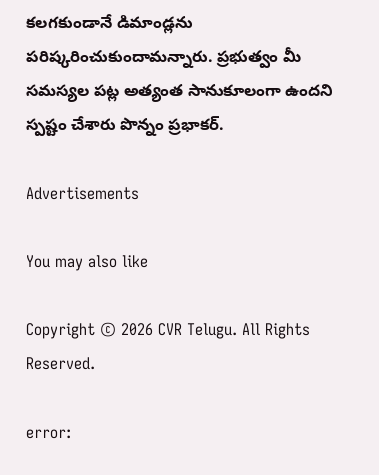కలగకుండానే డిమాండ్లను పరిష్కరించుకుందామన్నారు. ప్రభుత్వం మీ సమస్యల పట్ల అత్యంత సానుకూలంగా ఉందని స్పష్టం చేశారు పొన్నం ప్రభాకర్.

Advertisements

You may also like

Copyright © 2026 CVR Telugu. All Rights Reserved.

error: